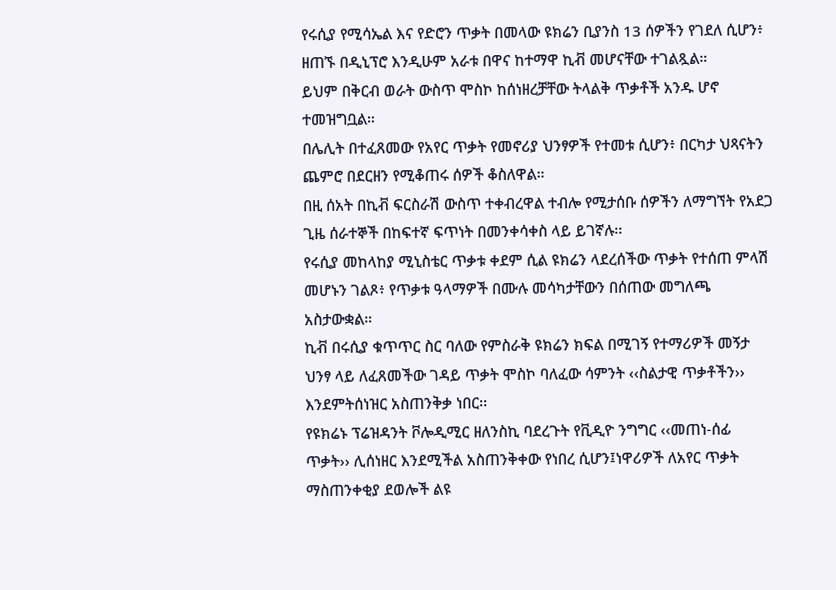የሩሲያ የሚሳኤል እና የድሮን ጥቃት በመላው ዩክሬን ቢያንስ 13 ሰዎችን የገደለ ሲሆን፥ ዘጠኙ በዲኒፕሮ እንዲሁም አራቱ በዋና ከተማዋ ኪቭ መሆናቸው ተገልጿል።
ይህም በቅርብ ወራት ውስጥ ሞስኮ ከሰነዘረቻቸው ትላልቅ ጥቃቶች አንዱ ሆኖ ተመዝግቧል።
በሌሊት በተፈጸመው የአየር ጥቃት የመኖሪያ ህንፃዎች የተመቱ ሲሆን፥ በርካታ ህጻናትን ጨምሮ በደርዘን የሚቆጠሩ ሰዎች ቆስለዋል።
በዚ ሰአት በኪቭ ፍርስራሽ ውስጥ ተቀብረዋል ተብሎ የሚታሰቡ ሰዎችን ለማግኘት የአደጋ ጊዜ ሰራተኞች በከፍተኛ ፍጥነት በመንቀሳቀስ ላይ ይገኛሉ፡፡
የሩሲያ መከላከያ ሚኒስቴር ጥቃቱ ቀደም ሲል ዩክሬን ላደረሰችው ጥቃት የተሰጠ ምላሽ መሆኑን ገልጾ፥ የጥቃቱ ዓላማዎች በሙሉ መሳካታቸውን በሰጠው መግለጫ አስታውቋል።
ኪቭ በሩሲያ ቁጥጥር ስር ባለው የምስራቅ ዩክሬን ክፍል በሚገኝ የተማሪዎች መኝታ ህንፃ ላይ ለፈጸመችው ገዳይ ጥቃት ሞስኮ ባለፈው ሳምንት ‹‹ስልታዊ ጥቃቶችን›› እንደምትሰነዝር አስጠንቅቃ ነበር፡፡
የዩክሬኑ ፕሬዝዳንት ቮሎዲሚር ዘለንስኪ ባደረጉት የቪዲዮ ንግግር ‹‹መጠነ-ሰፊ ጥቃት›› ሊሰነዘር እንደሚችል አስጠንቅቀው የነበረ ሲሆን፤ነዋሪዎች ለአየር ጥቃት ማስጠንቀቂያ ደወሎች ልዩ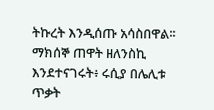ትኩረት እንዲሰጡ አሳስበዋል፡፡
ማክሰኞ ጠዋት ዘለንስኪ እንደተናገሩት፥ ሩሲያ በሌሊቱ ጥቃት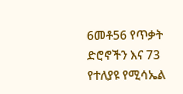6መቶ56 የጥቃት ድሮኖችን እና 73 የተለያዩ የሚሳኤል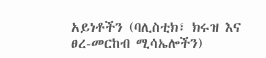አይነቶችን (ባሊስቲክ፣ ክሩዝ እና ፀረ-መርከብ ሚሳኤሎችን)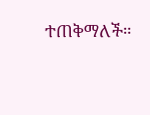ተጠቅማለች።